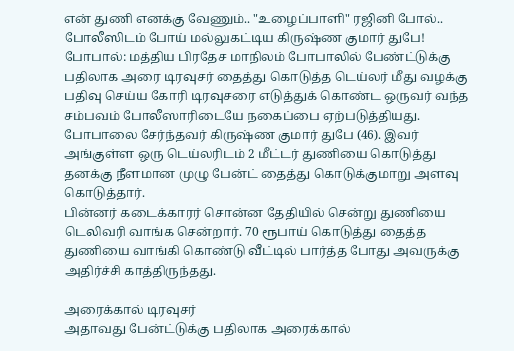என் துணி எனக்கு வேணும்.. "உழைப்பாளி" ரஜினி போல்.. போலீஸிடம் போய் மல்லுகட்டிய கிருஷ்ண குமார் துபே!
போபால்: மத்திய பிரதேச மாநிலம் போபாலில் பேண்ட்டுக்கு பதிலாக அரை டிரவுசர் தைத்து கொடுத்த டெய்லர் மீது வழக்கு பதிவு செய்ய கோரி டிரவுசரை எடுத்துக் கொண்ட ஒருவர் வந்த சம்பவம் போலீஸாரிடையே நகைப்பை ஏற்படுத்தியது.
போபாலை சேர்ந்தவர் கிருஷ்ண குமார் துபே (46). இவர் அங்குள்ள ஒரு டெய்லரிடம் 2 மீட்டர் துணியை கொடுத்து தனக்கு நீளமான முழு பேன்ட் தைத்து கொடுக்குமாறு அளவு கொடுத்தார்.
பின்னர் கடைக்காரர் சொன்ன தேதியில் சென்று துணியை டெலிவரி வாங்க சென்றார். 70 ரூபாய் கொடுத்து தைத்த துணியை வாங்கி கொண்டு வீட்டில் பார்த்த போது அவருக்கு அதிர்ச்சி காத்திருந்தது.

அரைக்கால் டிரவுசர்
அதாவது பேன்ட்டுக்கு பதிலாக அரைக்கால்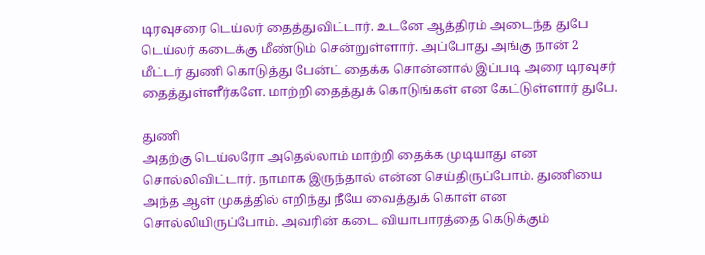டிரவுசரை டெய்லர் தைத்துவிட்டார். உடனே ஆத்திரம் அடைந்த துபே டெய்லர் கடைக்கு மீண்டும் சென்றுள்ளார். அப்போது அங்கு நான் 2 மீட்டர் துணி கொடுத்து பேன்ட் தைக்க சொன்னால் இப்படி அரை டிரவுசர் தைத்துள்ளீர்களே. மாற்றி தைத்துக் கொடுங்கள் என கேட்டுள்ளார் துபே.

துணி
அதற்கு டெய்லரோ அதெல்லாம் மாற்றி தைக்க முடியாது என சொல்லிவிட்டார். நாமாக இருந்தால் என்ன செய்திருப்போம். துணியை அந்த ஆள் முகத்தில் எறிந்து நீயே வைத்துக் கொள் என சொல்லியிருப்போம். அவரின் கடை வியாபாரத்தை கெடுக்கும்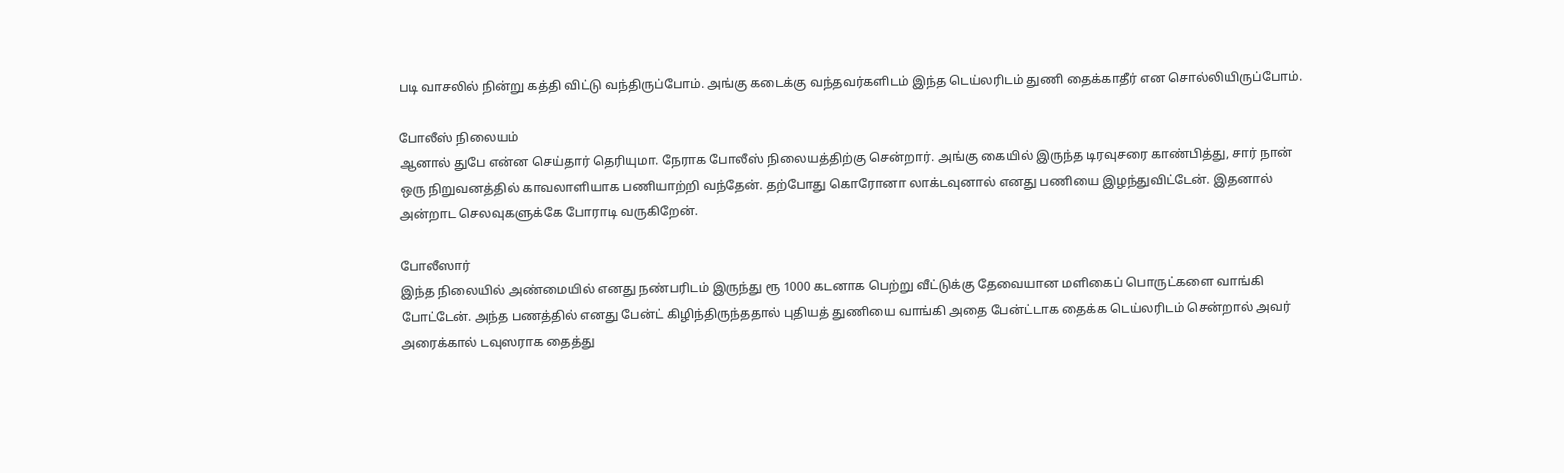படி வாசலில் நின்று கத்தி விட்டு வந்திருப்போம். அங்கு கடைக்கு வந்தவர்களிடம் இந்த டெய்லரிடம் துணி தைக்காதீர் என சொல்லியிருப்போம்.

போலீஸ் நிலையம்
ஆனால் துபே என்ன செய்தார் தெரியுமா. நேராக போலீஸ் நிலையத்திற்கு சென்றார். அங்கு கையில் இருந்த டிரவுசரை காண்பித்து, சார் நான் ஒரு நிறுவனத்தில் காவலாளியாக பணியாற்றி வந்தேன். தற்போது கொரோனா லாக்டவுனால் எனது பணியை இழந்துவிட்டேன். இதனால் அன்றாட செலவுகளுக்கே போராடி வருகிறேன்.

போலீஸார்
இந்த நிலையில் அண்மையில் எனது நண்பரிடம் இருந்து ரூ 1000 கடனாக பெற்று வீட்டுக்கு தேவையான மளிகைப் பொருட்களை வாங்கி போட்டேன். அந்த பணத்தில் எனது பேன்ட் கிழிந்திருந்ததால் புதியத் துணியை வாங்கி அதை பேன்ட்டாக தைக்க டெய்லரிடம் சென்றால் அவர் அரைக்கால் டவுஸராக தைத்து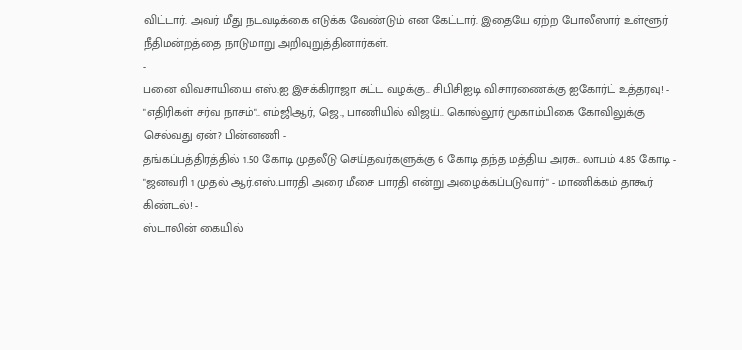விட்டார். அவர் மீது நடவடிக்கை எடுக்க வேண்டும் என கேட்டார். இதையே ஏற்ற போலீஸார் உள்ளூர் நீதிமன்றத்தை நாடுமாறு அறிவுறுத்தினார்கள்.
-
பனை விவசாயியை எஸ்.ஐ இசக்கிராஜா சுட்ட வழக்கு.. சிபிசிஐடி விசாரணைக்கு ஐகோர்ட் உத்தரவு! -
"எதிரிகள் சர்வ நாசம்".. எம்ஜிஆர், ஜெ., பாணியில் விஜய்.. கொல்லூர் மூகாம்பிகை கோவிலுக்கு செல்வது ஏன்? பின்னணி -
தங்கப்பத்திரத்தில் 1.50 கோடி முதலீடு செய்தவர்களுக்கு 6 கோடி தந்த மத்திய அரசு.. லாபம் 4.85 கோடி -
"ஜனவரி 1 முதல் ஆர்.எஸ்.பாரதி அரை மீசை பாரதி என்று அழைக்கப்படுவார்" - மாணிக்கம் தாகூர் கிண்டல்! -
ஸ்டாலின் கையில்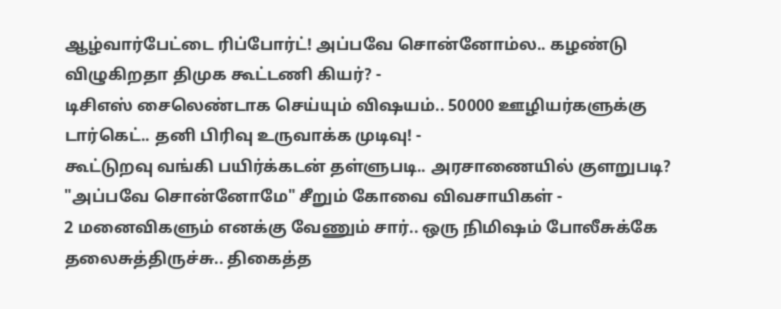ஆழ்வார்பேட்டை ரிப்போர்ட்! அப்பவே சொன்னோம்ல.. கழண்டு விழுகிறதா திமுக கூட்டணி கியர்? -
டிசிஎஸ் சைலெண்டாக செய்யும் விஷயம்.. 50000 ஊழியர்களுக்கு டார்கெட்.. தனி பிரிவு உருவாக்க முடிவு! -
கூட்டுறவு வங்கி பயிர்க்கடன் தள்ளுபடி.. அரசாணையில் குளறுபடி? "அப்பவே சொன்னோமே" சீறும் கோவை விவசாயிகள் -
2 மனைவிகளும் எனக்கு வேணும் சார்.. ஒரு நிமிஷம் போலீசுக்கே தலைசுத்திருச்சு.. திகைத்த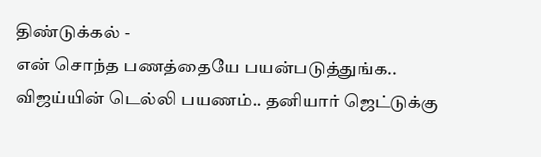திண்டுக்கல் -
என் சொந்த பணத்தையே பயன்படுத்துங்க.. விஜய்யின் டெல்லி பயணம்.. தனியார் ஜெட்டுக்கு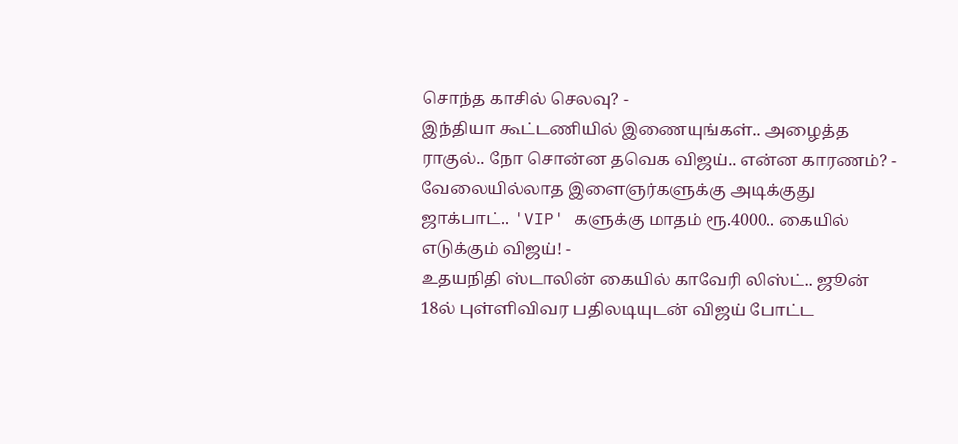சொந்த காசில் செலவு? -
இந்தியா கூட்டணியில் இணையுங்கள்.. அழைத்த ராகுல்.. நோ சொன்ன தவெக விஜய்.. என்ன காரணம்? -
வேலையில்லாத இளைஞர்களுக்கு அடிக்குது ஜாக்பாட்.. 'VIP' களுக்கு மாதம் ரூ.4000.. கையில் எடுக்கும் விஜய்! -
உதயநிதி ஸ்டாலின் கையில் காவேரி லிஸ்ட்.. ஜூன் 18ல் புள்ளிவிவர பதிலடியுடன் விஜய் போட்ட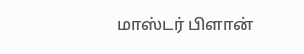மாஸ்டர் பிளான்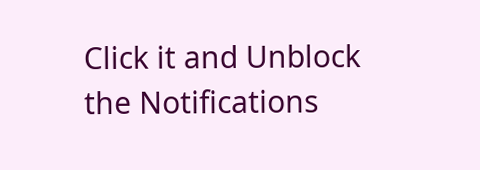Click it and Unblock the Notifications